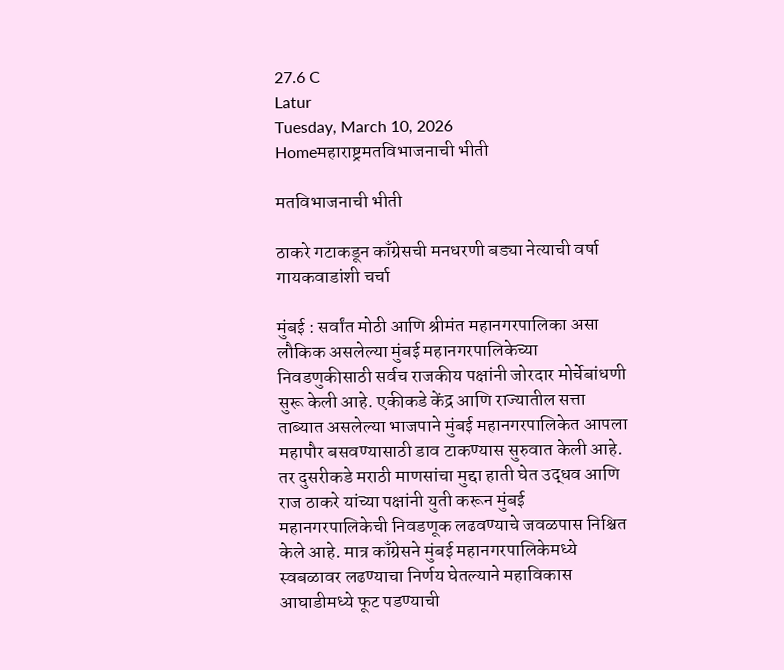27.6 C
Latur
Tuesday, March 10, 2026
Homeमहाराष्ट्रमतविभाजनाची भीती

मतविभाजनाची भीती

ठाकरे गटाकडून काँग्रेसची मनधरणी बड्या नेत्याची वर्षा गायकवाडांशी चर्चा

मुंबई : सर्वांत मोठी आणि श्रीमंत महानगरपालिका असा लौकिक असलेल्या मुंबई महानगरपालिकेच्या निवडणुकीसाठी सर्वच राजकीय पक्षांनी जोरदार मोर्चेबांधणी सुरू केली आहे. एकीकडे केंद्र आणि राज्यातील सत्ता ताब्यात असलेल्या भाजपाने मुंबई महानगरपालिकेत आपला महापौर बसवण्यासाठी डाव टाकण्यास सुरुवात केली आहे. तर दुसरीकडे मराठी माणसांचा मुद्दा हाती घेत उद्धव आणि राज ठाकरे यांच्या पक्षांनी युती करून मुंबई महानगरपालिकेची निवडणूक लढवण्याचे जवळपास निश्चित केले आहे. मात्र काँग्रेसने मुंबई महानगरपालिकेमध्ये स्वबळावर लढण्याचा निर्णय घेतल्याने महाविकास आघाडीमध्ये फूट पडण्याची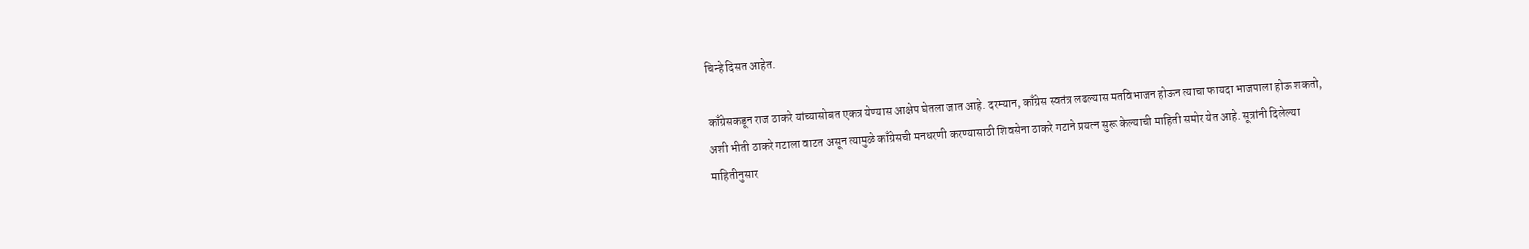चिन्हे दिसत आहेत.

काँग्रेसकडून राज ठाकरे यांच्यासोबत एकत्र येण्यास आक्षेप घेतला जात आहे. दरम्यान, काँग्रेस स्वतंत्र लढल्यास मतविभाजन होऊन त्याचा फायदा भाजपाला होऊ शकतो, अशी भीती ठाकरे गटाला वाटत असून त्यामुळे काँग्रेसची मनधरणी करण्यासाठी शिवसेना ठाकरे गटाने प्रयत्न सुरू केल्याची माहिती समोर येत आहे. सूत्रांनी दिलेल्या माहितीनुसार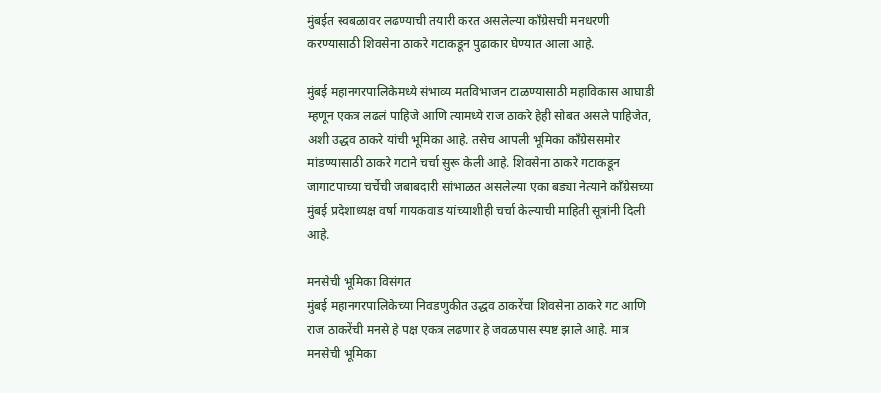मुंबईत स्वबळावर लढण्याची तयारी करत असलेल्या काँग्रेसची मनधरणी करण्यासाठी शिवसेना ठाकरे गटाकडून पुढाकार घेण्यात आला आहे.

मुंबई महानगरपालिकेमध्ये संभाव्य मतविभाजन टाळण्यासाठी महाविकास आघाडी म्हणून एकत्र लढलं पाहिजे आणि त्यामध्ये राज ठाकरे हेही सोबत असले पाहिजेत, अशी उद्धव ठाकरे यांची भूमिका आहे. तसेच आपली भूमिका काँग्रेससमोर मांडण्यासाठी ठाकरे गटाने चर्चा सुरू केली आहे. शिवसेना ठाकरे गटाकडून जागाटपाच्या चर्चेची जबाबदारी सांभाळत असलेल्या एका बड्या नेत्याने काँग्रेसच्या मुंबई प्रदेशाध्यक्ष वर्षा गायकवाड यांच्याशीही चर्चा केल्याची माहिती सूत्रांनी दिली आहे.

मनसेची भूमिका विसंगत
मुंबई महानगरपालिकेच्या निवडणुकीत उद्धव ठाकरेंचा शिवसेना ठाकरे गट आणि राज ठाकरेंची मनसे हे पक्ष एकत्र लढणार हे जवळपास स्पष्ट झाले आहे. मात्र मनसेची भूमिका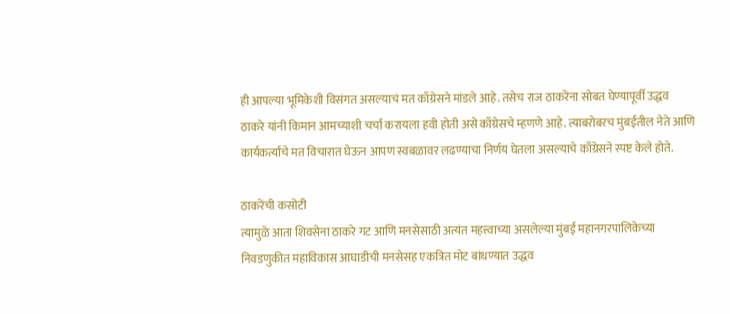ही आपल्या भूमिकेशी विसंगत असल्याचं मत काँग्रेसने मांडले आहे. तसेच राज ठाकरेंना सोबत घेण्यापूर्वी उद्धव ठाकरे यांनी किमान आमच्याशी चर्चा करायला हवी होती असे काँग्रेसचे म्हणणे आहे. त्याबरोबरच मुंबईतील नेते आणि कार्यकर्त्यांचे मत विचारात घेऊन आपण स्वबळावर लढण्याचा निर्णय घेतला असल्याचे काँग्रेसने स्पष्ट केले होते.

ठाकरेंची कसोटी
त्यामुळे आता शिवसेना ठाकरे गट आणि मनसेसाठी अत्यंत महत्त्वाच्या असलेल्या मुंबई महानगरपालिकेच्या निवडणुकीत महाविकास आघाडीची मनसेसह एकत्रित मोट बांधण्यात उद्धव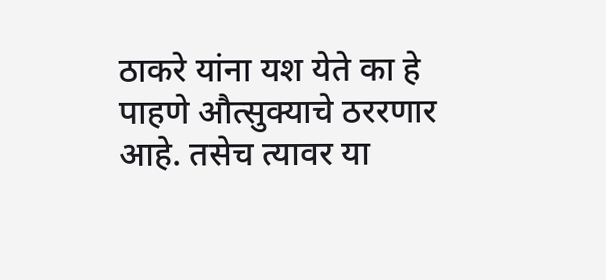ठाकरे यांना यश येते का हे पाहणे औत्सुक्याचे ठररणार आहे. तसेच त्यावर या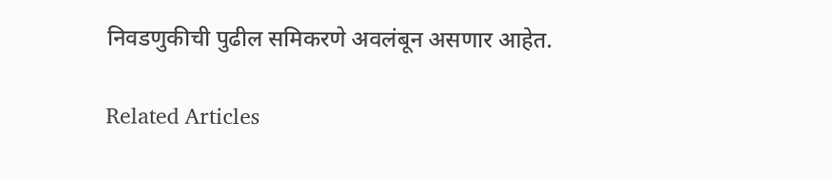निवडणुकीची पुढील समिकरणे अवलंबून असणार आहेत.

Related Articles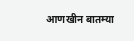आणखीन बातम्या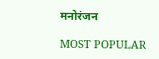मनोरंजन

MOST POPULAR